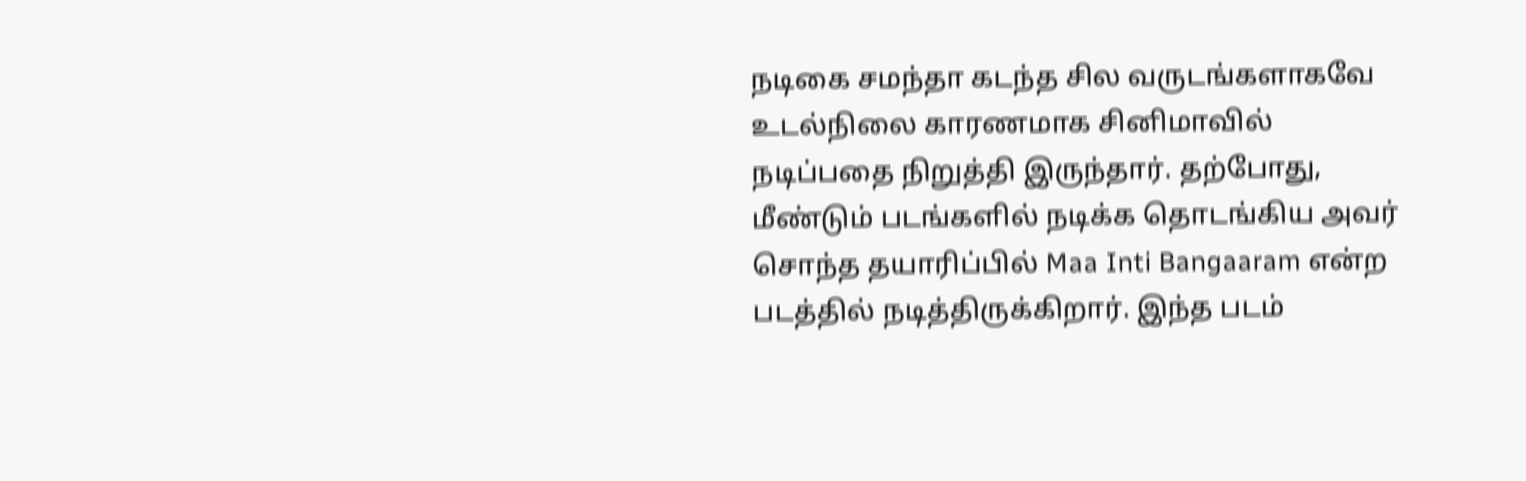நடிகை சமந்தா கடந்த சில வருடங்களாகவே உடல்நிலை காரணமாக சினிமாவில் நடிப்பதை நிறுத்தி இருந்தார். தற்போது, மீண்டும் படங்களில் நடிக்க தொடங்கிய அவர் சொந்த தயாரிப்பில் Maa Inti Bangaaram என்ற படத்தில் நடித்திருக்கிறார். இந்த படம்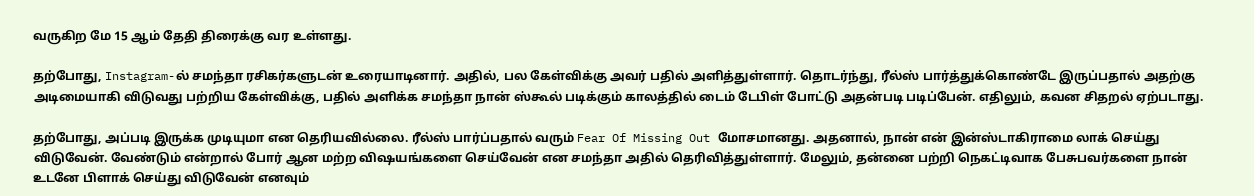வருகிற மே 15 ஆம் தேதி திரைக்கு வர உள்ளது.

தற்போது, Instagram-ல் சமந்தா ரசிகர்களுடன் உரையாடினார். அதில், பல கேள்விக்கு அவர் பதில் அளித்துள்ளார். தொடர்ந்து, ரீல்ஸ் பார்த்துக்கொண்டே இருப்பதால் அதற்கு அடிமையாகி விடுவது பற்றிய கேள்விக்கு, பதில் அளிக்க சமந்தா நான் ஸ்கூல் படிக்கும் காலத்தில் டைம் டேபிள் போட்டு அதன்படி படிப்பேன். எதிலும், கவன சிதறல் ஏற்படாது.

தற்போது, அப்படி இருக்க முடியுமா என தெரியவில்லை. ரீல்ஸ் பார்ப்பதால் வரும் Fear Of Missing Out மோசமானது. அதனால், நான் என் இன்ஸ்டாகிராமை லாக் செய்து விடுவேன். வேண்டும் என்றால் போர் ஆன மற்ற விஷயங்களை செய்வேன் என சமந்தா அதில் தெரிவித்துள்ளார். மேலும், தன்னை பற்றி நெகட்டிவாக பேசுபவர்களை நான் உடனே பிளாக் செய்து விடுவேன் எனவும்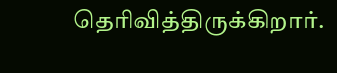தெரிவித்திருக்கிறார்.